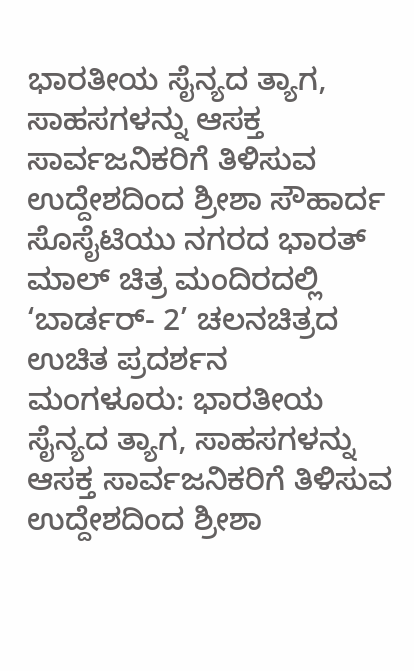ಭಾರತೀಯ ಸೈನ್ಯದ ತ್ಯಾಗ, ಸಾಹಸಗಳನ್ನು ಆಸಕ್ತ ಸಾರ್ವಜನಿಕರಿಗೆ ತಿಳಿಸುವ ಉದ್ದೇಶದಿಂದ ಶ್ರೀಶಾ ಸೌಹಾರ್ದ ಸೊಸೈಟಿಯು ನಗರದ ಭಾರತ್ ಮಾಲ್ ಚಿತ್ರ ಮಂದಿರದಲ್ಲಿ ‘ಬಾರ್ಡರ್- 2’ ಚಲನಚಿತ್ರದ ಉಚಿತ ಪ್ರದರ್ಶನ
ಮಂಗಳೂರು: ಭಾರತೀಯ ಸೈನ್ಯದ ತ್ಯಾಗ, ಸಾಹಸಗಳನ್ನು ಆಸಕ್ತ ಸಾರ್ವಜನಿಕರಿಗೆ ತಿಳಿಸುವ ಉದ್ದೇಶದಿಂದ ಶ್ರೀಶಾ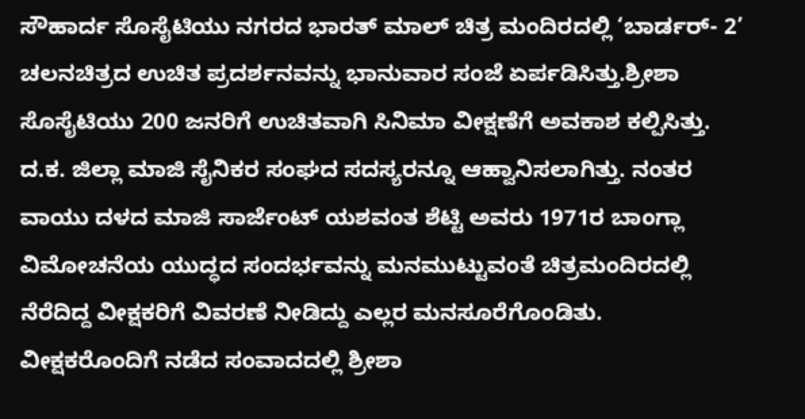ಸೌಹಾರ್ದ ಸೊಸೈಟಿಯು ನಗರದ ಭಾರತ್ ಮಾಲ್ ಚಿತ್ರ ಮಂದಿರದಲ್ಲಿ ‘ಬಾರ್ಡರ್- 2’ ಚಲನಚಿತ್ರದ ಉಚಿತ ಪ್ರದರ್ಶನವನ್ನು ಭಾನುವಾರ ಸಂಜೆ ಏರ್ಪಡಿಸಿತ್ತು.ಶ್ರೀಶಾ ಸೊಸೈಟಿಯು 200 ಜನರಿಗೆ ಉಚಿತವಾಗಿ ಸಿನಿಮಾ ವೀಕ್ಷಣೆಗೆ ಅವಕಾಶ ಕಲ್ಪಿಸಿತ್ತು. ದ.ಕ. ಜಿಲ್ಲಾ ಮಾಜಿ ಸೈನಿಕರ ಸಂಘದ ಸದಸ್ಯರನ್ನೂ ಆಹ್ವಾನಿಸಲಾಗಿತ್ತು. ನಂತರ ವಾಯು ದಳದ ಮಾಜಿ ಸಾರ್ಜೆಂಟ್ ಯಶವಂತ ಶೆಟ್ಟಿ ಅವರು 1971ರ ಬಾಂಗ್ಲಾ ವಿಮೋಚನೆಯ ಯುದ್ಧದ ಸಂದರ್ಭವನ್ನು ಮನಮುಟ್ಟುವಂತೆ ಚಿತ್ರಮಂದಿರದಲ್ಲಿ ನೆರೆದಿದ್ದ ವೀಕ್ಷಕರಿಗೆ ವಿವರಣೆ ನೀಡಿದ್ದು ಎಲ್ಲರ ಮನಸೂರೆಗೊಂಡಿತು.
ವೀಕ್ಷಕರೊಂದಿಗೆ ನಡೆದ ಸಂವಾದದಲ್ಲಿ ಶ್ರೀಶಾ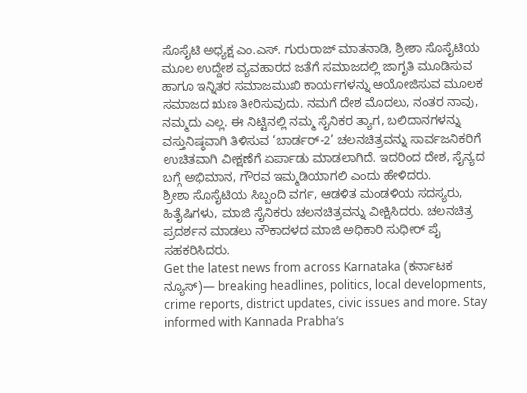ಸೊಸೈಟಿ ಅಧ್ಯಕ್ಷ ಎಂ.ಎಸ್. ಗುರುರಾಜ್ ಮಾತನಾಡಿ, ಶ್ರೀಶಾ ಸೊಸೈಟಿಯ ಮೂಲ ಉದ್ದೇಶ ವ್ಯವಹಾರದ ಜತೆಗೆ ಸಮಾಜದಲ್ಲಿ ಜಾಗೃತಿ ಮೂಡಿಸುವ ಹಾಗೂ ಇನ್ನಿತರ ಸಮಾಜಮುಖಿ ಕಾರ್ಯಗಳನ್ನು ಆಯೋಜಿಸುವ ಮೂಲಕ ಸಮಾಜದ ಋಣ ತೀರಿಸುವುದು. ನಮಗೆ ದೇಶ ಮೊದಲು, ನಂತರ ನಾವು, ನಮ್ಮದು ಎಲ್ಲ. ಈ ನಿಟ್ಟಿನಲ್ಲಿ ನಮ್ಮ ಸೈನಿಕರ ತ್ಯಾಗ, ಬಲಿದಾನಗಳನ್ನು ವಸ್ತುನಿಷ್ಠವಾಗಿ ತಿಳಿಸುವ ‘ಬಾರ್ಡರ್-2’ ಚಲನಚಿತ್ರವನ್ನು ಸಾರ್ವಜನಿಕರಿಗೆ ಉಚಿತವಾಗಿ ವೀಕ್ಷಣೆಗೆ ಏರ್ಪಾಡು ಮಾಡಲಾಗಿದೆ. ಇದರಿಂದ ದೇಶ, ಸೈನ್ಯದ ಬಗ್ಗೆ ಅಭಿಮಾನ, ಗೌರವ ಇಮ್ಮಡಿಯಾಗಲಿ ಎಂದು ಹೇಳಿದರು.
ಶ್ರೀಶಾ ಸೊಸೈಟಿಯ ಸಿಬ್ಬಂದಿ ವರ್ಗ, ಆಡಳಿತ ಮಂಡಳಿಯ ಸದಸ್ಯರು, ಹಿತೈಷಿಗಳು, ಮಾಜಿ ಸೈನಿಕರು ಚಲನಚಿತ್ರವನ್ನು ವೀಕ್ಷಿಸಿದರು. ಚಲನಚಿತ್ರ ಪ್ರದರ್ಶನ ಮಾಡಲು ನೌಕಾದಳದ ಮಾಜಿ ಅಧಿಕಾರಿ ಸುಧೀರ್ ಪೈ ಸಹಕರಿಸಿದರು.
Get the latest news from across Karnataka (ಕರ್ನಾಟಕ ನ್ಯೂಸ್)— breaking headlines, politics, local developments, crime reports, district updates, civic issues and more. Stay informed with Kannada Prabha’s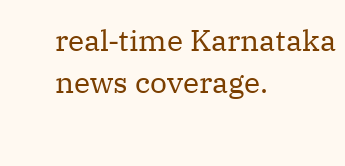real‑time Karnataka news coverage.